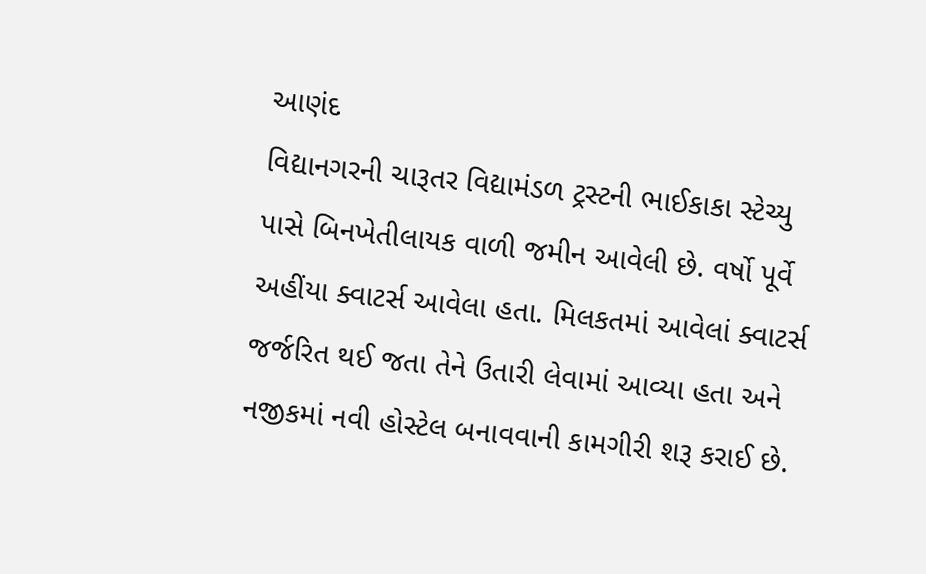આણંદ
વિદ્યાનગરની ચારૂતર વિદ્યામંડળ ટ્રસ્ટની ભાઈકાકા સ્ટેચ્યુ પાસે બિનખેતીલાયક વાળી જમીન આવેલી છે. વર્ષો પૂર્વે અહીંયા ક્વાટર્સ આવેલા હતા. મિલકતમાં આવેલાં ક્વાટર્સ જર્જરિત થઈ જતા તેને ઉતારી લેવામાં આવ્યા હતા અને નજીકમાં નવી હોસ્ટેલ બનાવવાની કામગીરી શરૂ કરાઈ છે.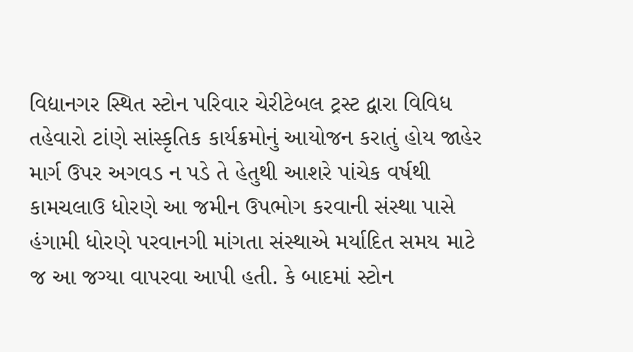વિદ્યાનગર સ્થિત સ્ટોન પરિવાર ચેરીટેબલ ટ્રસ્ટ દ્વારા વિવિધ તહેવારો ટાંણે સાંસ્કૃતિક કાર્યક્રમોનું આયોજન કરાતું હોય જાહેર માર્ગ ઉપર અગવડ ન પડે તે હેતુથી આશરે પાંચેક વર્ષથી કામચલાઉ ધોરણે આ જમીન ઉપભોગ કરવાની સંસ્થા પાસે હંગામી ધોરણે પરવાનગી માંગતા સંસ્થાએ મર્યાદિત સમય માટે જ આ જગ્યા વાપરવા આપી હતી. કે બાદમાં સ્ટોન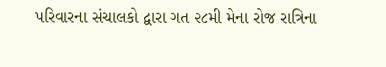પરિવારના સંચાલકો દ્વારા ગત ૨૮મી મેના રોજ રાત્રિના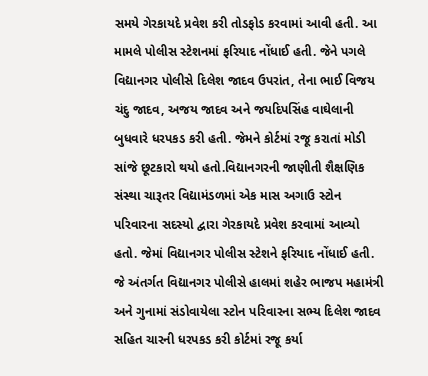સમયે ગેરકાયદે પ્રવેશ કરી તોડફોડ કરવામાં આવી હતી. આ મામલે પોલીસ સ્ટેશનમાં ફરિયાદ નોંધાઈ હતી. જેને પગલે વિદ્યાનગર પોલીસે દિલેશ જાદવ ઉપરાંત, તેના ભાઈ વિજય ચંદુ જાદવ, અજય જાદવ અને જયદિપસિંહ વાઘેલાની બુધવારે ધરપકડ કરી હતી. જેમને કોર્ટમાં રજૂ કરાતાં મોડી સાંજે છૂટકારો થયો હતો.વિદ્યાનગરની જાણીતી શૈક્ષણિક સંસ્થા ચારૂતર વિદ્યામંડળમાં એક માસ અગાઉ સ્ટોન પરિવારના સદસ્યો દ્વારા ગેરકાયદે પ્રવેશ કરવામાં આવ્યો હતો. જેમાં વિદ્યાનગર પોલીસ સ્ટેશને ફરિયાદ નોંધાઈ હતી. જે અંતર્ગત વિદ્યાનગર પોલીસે હાલમાં શહેર ભાજપ મહામંત્રી અને ગુનામાં સંડોવાયેલા સ્ટોન પરિવારના સભ્ય દિલેશ જાદવ સહિત ચારની ધરપકડ કરી કોર્ટમાં રજૂ કર્યા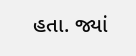હતા. જ્યાં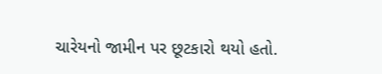ચારેયનો જામીન પર છૂટકારો થયો હતો.